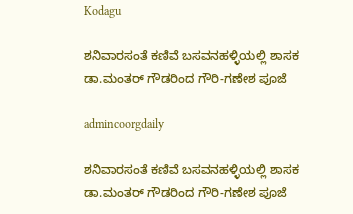Kodagu

ಶನಿವಾರಸಂತೆ ಕಣಿವೆ ಬಸವನಹಳ್ಳಿಯಲ್ಲಿ ಶಾಸಕ ಡಾ.ಮಂತರ್ ಗೌಡರಿಂದ ಗೌರಿ-ಗಣೇಶ ಪೂಜೆ

admincoorgdaily

ಶನಿವಾರಸಂತೆ ಕಣಿವೆ ಬಸವನಹಳ್ಳಿಯಲ್ಲಿ ಶಾಸಕ ಡಾ.ಮಂತರ್ ಗೌಡರಿಂದ ಗೌರಿ-ಗಣೇಶ ಪೂಜೆ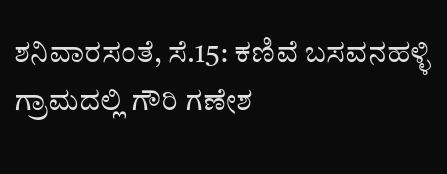ಶನಿವಾರಸಂತೆ, ಸೆ.15: ಕಣಿವೆ ಬಸವನಹಳ್ಳಿ ಗ್ರಾಮದಲ್ಲಿ ಗೌರಿ ಗಣೇಶ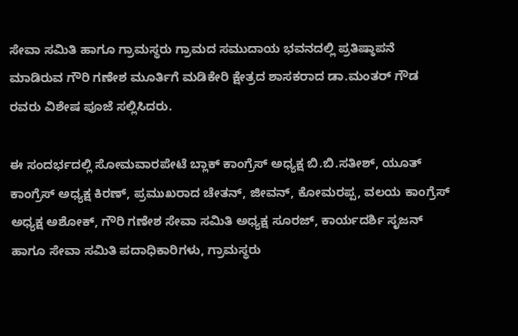ಸೇವಾ ಸಮಿತಿ ಹಾಗೂ ಗ್ರಾಮಸ್ಥರು ಗ್ರಾಮದ ಸಮುದಾಯ ಭವನದಲ್ಲಿ ಪ್ರತಿಷ್ಠಾಪನೆ ಮಾಡಿರುವ ಗೌರಿ ಗಣೇಶ ಮೂರ್ತಿಗೆ ಮಡಿಕೇರಿ ಕ್ಷೇತ್ರದ ಶಾಸಕರಾದ ಡಾ.ಮಂತರ್ ಗೌಡ ರವರು ವಿಶೇಷ ಪೂಜೆ ಸಲ್ಲಿಸಿದರು.

ಈ ಸಂದರ್ಭದಲ್ಲಿ ಸೋಮವಾರಪೇಟೆ ಬ್ಲಾಕ್ ಕಾಂಗ್ರೆಸ್ ಅಧ್ಯಕ್ಷ ಬಿ.ಬಿ.ಸತೀಶ್, ಯೂತ್ ಕಾಂಗ್ರೆಸ್ ಅಧ್ಯಕ್ಷ ಕಿರಣ್, ಪ್ರಮುಖರಾದ ಚೇತನ್, ಜೀವನ್, ಕೋಮರಪ್ಪ, ವಲಯ ಕಾಂಗ್ರೆಸ್ ಅಧ್ಯಕ್ಷ ಅಶೋಕ್, ಗೌರಿ ಗಣೇಶ ಸೇವಾ ಸಮಿತಿ ಅಧ್ಯಕ್ಷ ಸೂರಜ್, ಕಾರ್ಯದರ್ಶಿ ಸೃಜನ್ ಹಾಗೂ ಸೇವಾ ಸಮಿತಿ ಪದಾಧಿಕಾರಿಗಳು, ಗ್ರಾಮಸ್ಥರು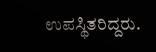ಉಪಸ್ಥಿತರಿದ್ದರು.